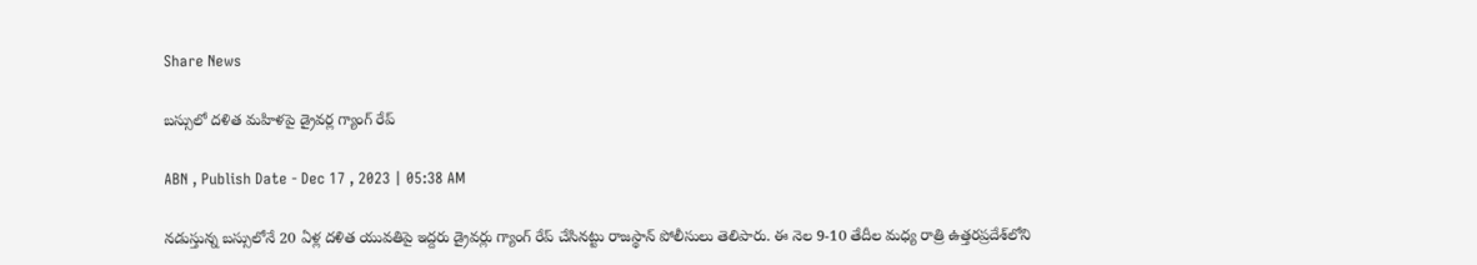Share News

బస్సులో దళిత మహిళపై డ్రైవర్ల గ్యాంగ్‌ రేప్‌

ABN , Publish Date - Dec 17 , 2023 | 05:38 AM

నడుస్తున్న బస్సులోనే 20 ఏళ్ల దళిత యువతిపై ఇద్దరు డ్రైవర్లు గ్యాంగ్‌ రేప్‌ చేసినట్టు రాజస్థాన్‌ పోలీసులు తెలిపారు. ఈ నెల 9-10 తేదీల మధ్య రాత్రి ఉత్తరప్రదేశ్‌లోని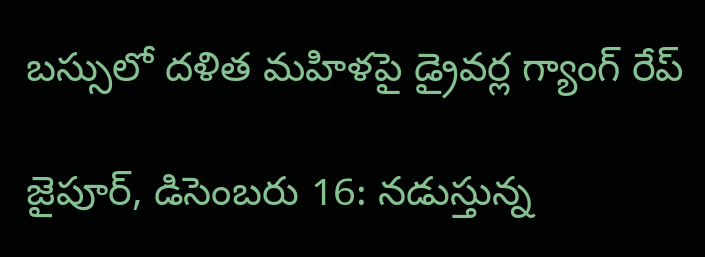బస్సులో దళిత మహిళపై డ్రైవర్ల గ్యాంగ్‌ రేప్‌

జైపూర్‌, డిసెంబరు 16: నడుస్తున్న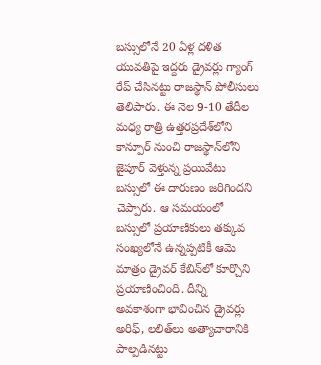బస్సులోనే 20 ఏళ్ల దళిత యువతిపై ఇద్దరు డ్రైవర్లు గ్యాంగ్‌ రేప్‌ చేసినట్టు రాజస్థాన్‌ పోలీసులు తెలిపారు. ఈ నెల 9-10 తేదీల మధ్య రాత్రి ఉత్తరప్రదేశ్‌లోని కాన్పూర్‌ నుంచి రాజస్థాన్‌లోని జైపూర్‌ వెళ్తున్న ప్రయివేటు బస్సులో ఈ దారుణం జరిగిందని చెప్పారు. ఆ సమయంలో బస్సులో ప్రయాణికులు తక్కువ సంఖ్యలోనే ఉన్నప్పటికీ ఆమె మాత్రం డ్రైవర్‌ కేబిన్‌లో కూర్చొని ప్రయాణించింది. దీన్ని అవకాశంగా భావించిన డ్రైవర్లు అరిఫ్‌, లలిత్‌లు అత్యాచారానికి పాల్పడినట్టు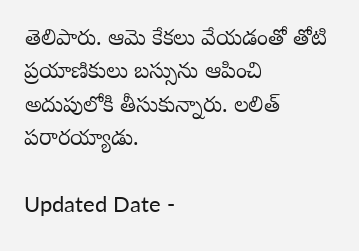తెలిపారు. ఆమె కేకలు వేయడంతో తోటి ప్రయాణికులు బస్సును ఆపించి అదుపులోకి తీసుకున్నారు. లలిత్‌ పరారయ్యాడు.

Updated Date -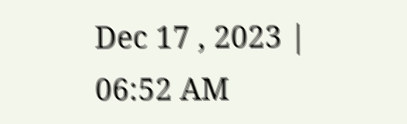Dec 17 , 2023 | 06:52 AM